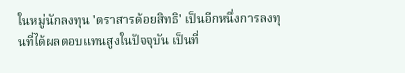ในหมู่นักลงทุน 'ตราสารด้อยสิทธิ' เป็นอีกหนึ่งการลงทุนที่ได้ผลตอบแทนสูงในปัจจุบัน เป็นที่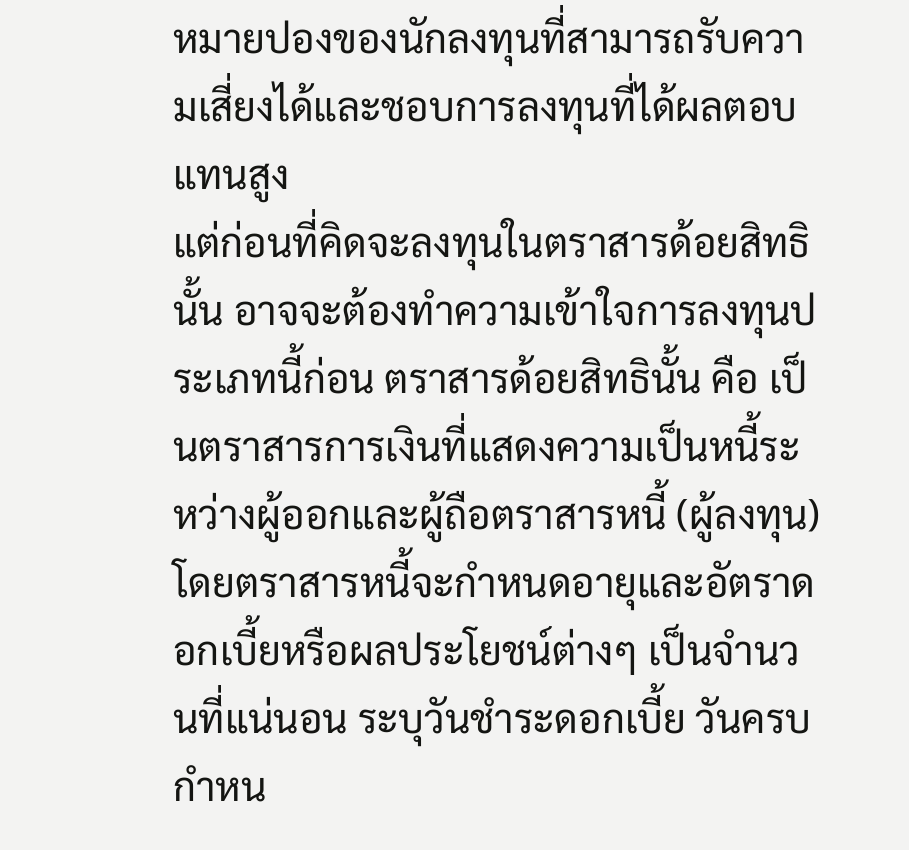หมายปองของนักลงทุนที่สามารถรับความเสี่ยงได้และชอบการลงทุนที่ได้ผลตอบแทนสูง
แต่ก่อนที่คิดจะลงทุนในตราสารด้อยสิทธินั้น อาจจะต้องทำความเข้าใจการลงทุนประเภทนี้ก่อน ตราสารด้อยสิทธินั้น คือ เป็นตราสารการเงินที่แสดงความเป็นหนี้ระหว่างผู้ออกและผู้ถือตราสารหนี้ (ผู้ลงทุน) โดยตราสารหนี้จะกำหนดอายุและอัตราดอกเบี้ยหรือผลประโยชน์ต่างๆ เป็นจำนวนที่แน่นอน ระบุวันชำระดอกเบี้ย วันครบกำหน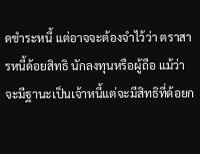ดชำระหนี้ แต่อาจจะต้องจำไว้ว่า ตราสารหนี้ด้อยสิทธิ นักลงทุนหรือผู้ถือ แม้ว่าจะมีฐานะเป็นเจ้าหนี้แต่จะมีสิทธิที่ด้อยก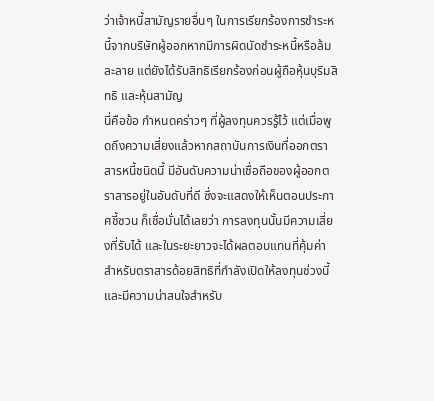ว่าเจ้าหนี้สามัญรายอื่นๆ ในการเรียกร้องการชำระหนี้จากบริษัทผู้ออกหากมีการผิดนัดชำระหนี้หรือล้มละลาย แต่ยังได้รับสิทธิเรียกร้องก่อนผู้ถือหุ้นบุริมสิทธิ และหุ้นสามัญ
นี่คือข้อ กำหนดคร่าวๆ ที่ผู้ลงทุนควรรู้ไว้ แต่เมื่อพูดถึงความเสี่ยงแล้วหากสถาบันการเงินที่ออกตราสารหนี้ชนิดนี้ มีอันดับความน่าเชื่อถือของผู้ออกตราสารอยู่ในอันดับที่ดี ซึ่งจะแสดงให้เห็นตอนประกาศชี้ชวน ก็เชื่อมั่นได้เลยว่า การลงทุนนั้นมีความเสี่ยงที่รับได้ และในระยะยาวจะได้ผลตอบแทนที่คุ้มค่า
สำหรับตราสารด้อยสิทธิที่กำลังเปิดให้ลงทุนช่วงนี้ และมีความน่าสนใจสำหรับ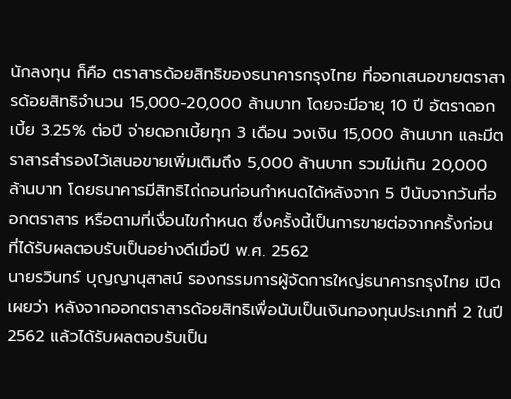นักลงทุน ก็คือ ตราสารด้อยสิทธิของธนาคารกรุงไทย ที่ออกเสนอขายตราสารด้อยสิทธิจำนวน 15,000-20,000 ล้านบาท โดยจะมีอายุ 10 ปี อัตราดอกเบี้ย 3.25% ต่อปี จ่ายดอกเบี้ยทุก 3 เดือน วงเงิน 15,000 ล้านบาท และมีตราสารสำรองไว้เสนอขายเพิ่มเติมถึง 5,000 ล้านบาท รวมไม่เกิน 20,000 ล้านบาท โดยธนาคารมีสิทธิไถ่ถอนก่อนกำหนดได้หลังจาก 5 ปีนับจากวันที่ออกตราสาร หรือตามที่เงื่อนไขกำหนด ซึ่งครั้งนี้เป็นการขายต่อจากครั้งก่อน ที่ได้รับผลตอบรับเป็นอย่างดีเมื่อปี พ.ศ. 2562
นายรวินทร์ บุญญานุสาสน์ รองกรรมการผู้จัดการใหญ่ธนาคารกรุงไทย เปิดเผยว่า หลังจากออกตราสารด้อยสิทธิเพื่อนับเป็นเงินกองทุนประเภทที่ 2 ในปี 2562 แล้วได้รับผลตอบรับเป็น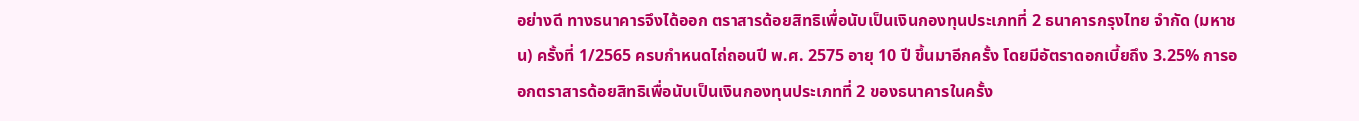อย่างดี ทางธนาคารจึงได้ออก ตราสารด้อยสิทธิเพื่อนับเป็นเงินกองทุนประเภทที่ 2 ธนาคารกรุงไทย จำกัด (มหาชน) ครั้งที่ 1/2565 ครบกำหนดไถ่ถอนปี พ.ศ. 2575 อายุ 10 ปี ขึ้นมาอีกครั้ง โดยมีอัตราดอกเบี้ยถึง 3.25% การออกตราสารด้อยสิทธิเพื่อนับเป็นเงินกองทุนประเภทที่ 2 ของธนาคารในครั้ง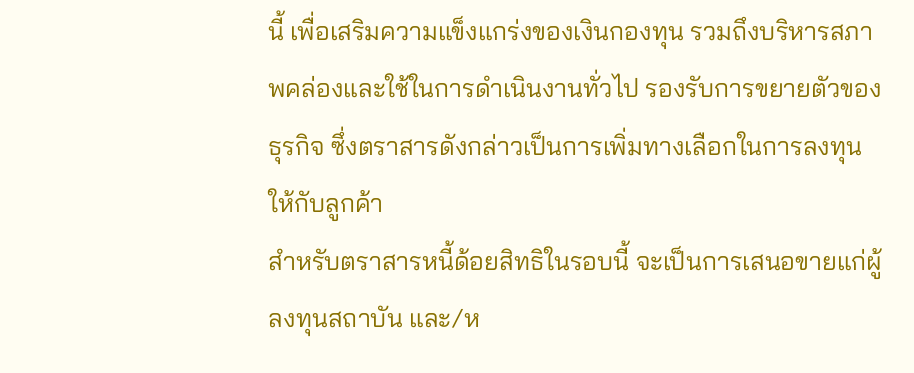นี้ เพื่อเสริมความแข็งแกร่งของเงินกองทุน รวมถึงบริหารสภาพคล่องและใช้ในการดำเนินงานทั่วไป รองรับการขยายตัวของธุรกิจ ซึ่งตราสารดังกล่าวเป็นการเพิ่มทางเลือกในการลงทุนให้กับลูกค้า
สำหรับตราสารหนี้ด้อยสิทธิในรอบนี้ จะเป็นการเสนอขายแก่ผู้ลงทุนสถาบัน และ/ห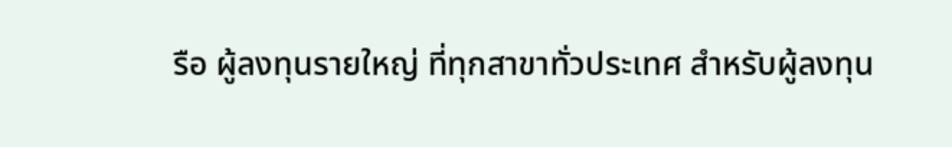รือ ผู้ลงทุนรายใหญ่ ที่ทุกสาขาทั่วประเทศ สำหรับผู้ลงทุน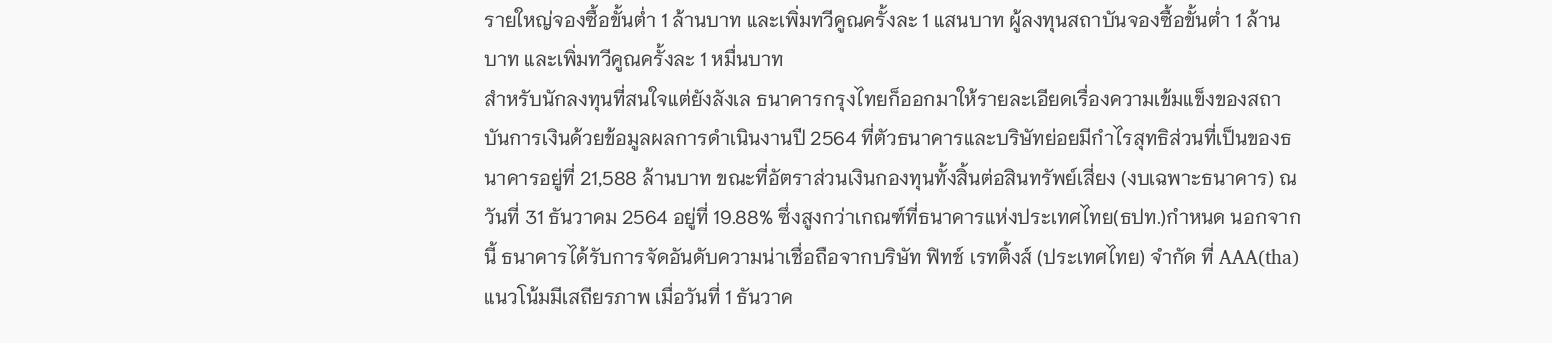รายใหญ่จองซื้อขั้นต่ำ 1 ล้านบาท และเพิ่มทวีคูณครั้งละ 1 แสนบาท ผู้ลงทุนสถาบันจองซื้อขั้นต่ำ 1 ล้านบาท และเพิ่มทวีคูณครั้งละ 1 หมื่นบาท
สำหรับนักลงทุนที่สนใจแต่ยังลังเล ธนาคารกรุงไทยก็ออกมาให้รายละเอียดเรื่องความเข้มแข็งของสถาบันการเงินด้วยข้อมูลผลการดำเนินงานปี 2564 ที่ตัวธนาคารและบริษัทย่อยมีกำไรสุทธิส่วนที่เป็นของธนาคารอยู่ที่ 21,588 ล้านบาท ขณะที่อัตราส่วนเงินกองทุนทั้งสิ้นต่อสินทรัพย์เสี่ยง (งบเฉพาะธนาคาร) ณ วันที่ 31 ธันวาคม 2564 อยู่ที่ 19.88% ซึ่งสูงกว่าเกณฑ์ที่ธนาคารแห่งประเทศไทย(ธปท.)กำหนด นอกจากนี้ ธนาคารได้รับการจัดอันดับความน่าเชื่อถือจากบริษัท ฟิทช์ เรทติ้งส์ (ประเทศไทย) จำกัด ที่ AAA(tha) แนวโน้มมีเสถียรภาพ เมื่อวันที่ 1 ธันวาค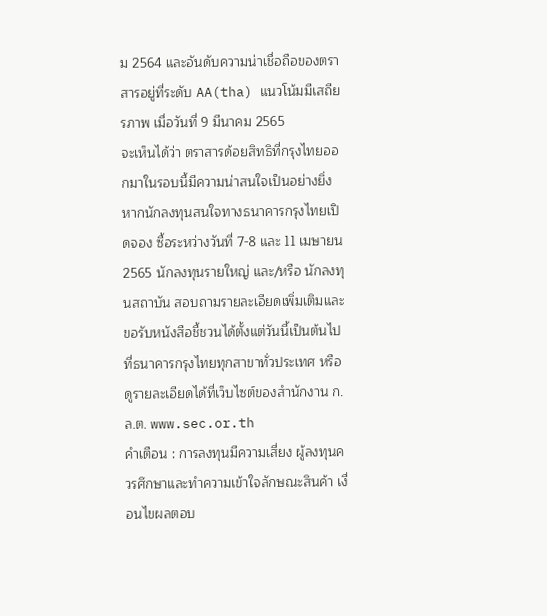ม 2564 และอันดับความน่าเชื่อถือของตราสารอยู่ที่ระดับ AA(tha) แนวโน้มมีเสถียรภาพ เมื่อวันที่ 9 มีนาคม 2565
จะเห็นได้ว่า ตราสารด้อยสิทธิที่กรุงไทยออกมาในรอบนี้มีความน่าสนใจเป็นอย่างยิ่ง หากนักลงทุนสนใจทางธนาคารกรุงไทยเปิดจอง ซื้อระหว่างวันที่ 7-8 และ 11 เมษายน 2565 นักลงทุนรายใหญ่ และ/หรือ นักลงทุนสถาบัน สอบถามรายละเอียดเพิ่มเติมและขอรับหนังสือชี้ชวนได้ตั้งแต่วันนี้เป็นต้นไป ที่ธนาคารกรุงไทยทุกสาขาทั่วประเทศ หรือดูรายละเอียดได้ที่เว็บไซต์ของสำนักงาน ก.ล.ต. www.sec.or.th
คำเตือน : การลงทุนมีความเสี่ยง ผู้ลงทุนควรศึกษาและทำความเข้าใจลักษณะสินค้า เงื่อนไขผลตอบ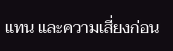แทน และความเสี่ยงก่อน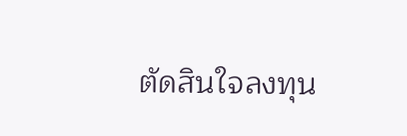ตัดสินใจลงทุน